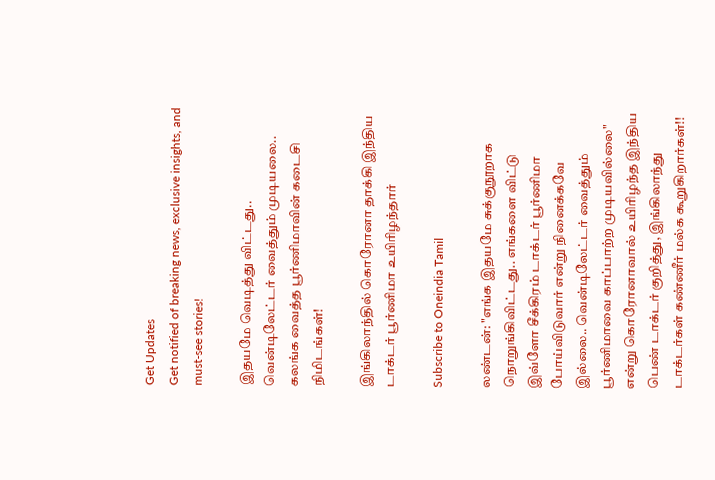Get Updates
Get notified of breaking news, exclusive insights, and must-see stories!

இதயமே வெடித்து விட்டது.. வென்டிலேட்டர் வைத்தும் முடியலை.. கலங்க வைத்த பூர்ணிமாவின் கடைசி நிமிடங்கள்!

இங்கிலாந்தில் கொரோனா தாக்கி இந்திய டாக்டர் பூர்ணிமா உயிரிழந்தார்

Subscribe to Oneindia Tamil

லண்டன்: "எங்க இதயமே சுக்குநூறாக நொறுங்கிவிட்டது.. எங்களை விட்டு இவ்ளோ சீக்கிரம் டாக்டர் பூர்ணிமா போய்விடுவார் என்று நினைக்கவே இல்லை.. வென்டிலேட்டர் வைத்தும் பூர்ணிமாவை காப்பாற்ற முடியவில்லை" என்று கொரோனாவால் உயிரிழந்த இந்திய பெண் டாக்டர் குறித்து, இங்கிலாந்து டாக்டர்கள் கண்ணீர் மல்க கூறுகிறார்கள்!!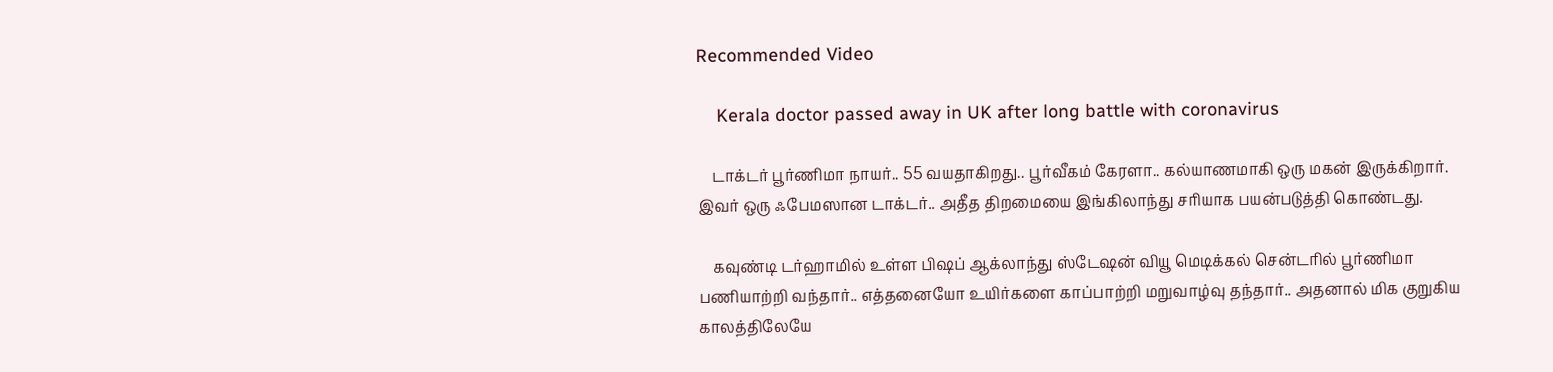Recommended Video

    Kerala doctor passed away in UK after long battle with coronavirus

    டாக்டர் பூர்ணிமா நாயர்.. 55 வயதாகிறது.. பூர்வீகம் கேரளா.. கல்யாணமாகி ஒரு மகன் இருக்கிறார். இவர் ஒரு ஃபேமஸான டாக்டர்.. அதீத திறமையை இங்கிலாந்து சரியாக பயன்படுத்தி கொண்டது.

    கவுண்டி டர்ஹாமில் உள்ள பிஷப் ஆக்லாந்து ஸ்டேஷன் வியூ மெடிக்கல் சென்டரில் பூர்ணிமா பணியாற்றி வந்தார்.. எத்தனையோ உயிர்களை காப்பாற்றி மறுவாழ்வு தந்தார்.. அதனால் மிக குறுகிய காலத்திலேயே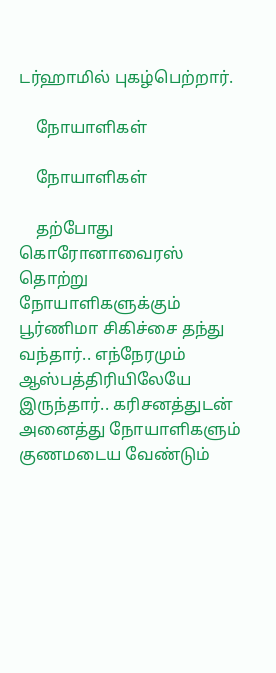டர்ஹாமில் புகழ்பெற்றார்.

    நோயாளிகள்

    நோயாளிகள்

    தற்போது கொரோனாவைரஸ் தொற்று நோயாளிகளுக்கும் பூர்ணிமா சிகிச்சை தந்து வந்தார்.. எந்நேரமும் ஆஸ்பத்திரியிலேயே இருந்தார்.. கரிசனத்துடன் அனைத்து நோயாளிகளும் குணமடைய வேண்டும்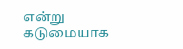என்று கடுமையாக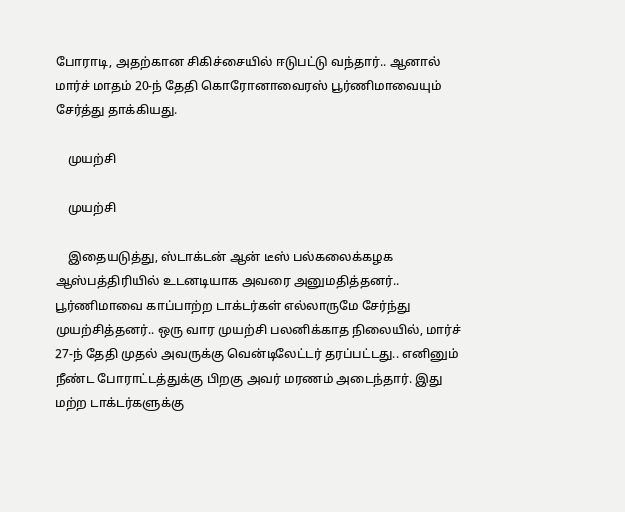போராடி, அதற்கான சிகிச்சையில் ஈடுபட்டு வந்தார்.. ஆனால் மார்ச் மாதம் 20-ந் தேதி கொரோனாவைரஸ் பூர்ணிமாவையும் சேர்த்து தாக்கியது.

    முயற்சி

    முயற்சி

    இதையடுத்து, ஸ்டாக்டன் ஆன் டீஸ் பல்கலைக்கழக ஆஸ்பத்திரியில் உடனடியாக அவரை அனுமதித்தனர்.. பூர்ணிமாவை காப்பாற்ற டாக்டர்கள் எல்லாருமே சேர்ந்து முயற்சித்தனர்.. ஒரு வார முயற்சி பலனிக்காத நிலையில், மார்ச் 27-ந் தேதி முதல் அவருக்கு வென்டிலேட்டர் தரப்பட்டது.. எனினும் நீண்ட போராட்டத்துக்கு பிறகு அவர் மரணம் அடைந்தார். இது மற்ற டாக்டர்களுக்கு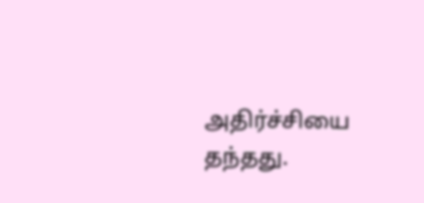அதிர்ச்சியை தந்தது.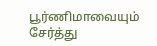பூர்ணிமாவையும் சேர்த்து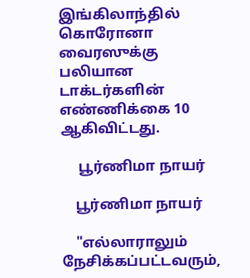இங்கிலாந்தில் கொரோனா வைரஸுக்கு பலியான டாக்டர்களின் எண்ணிக்கை 10 ஆகிவிட்டது.

     பூர்ணிமா நாயர்

    பூர்ணிமா நாயர்

    "எல்லாராலும் நேசிக்கப்பட்டவரும்,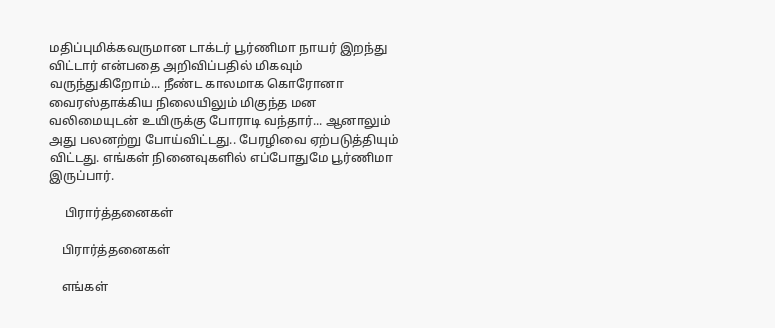மதிப்புமிக்கவருமான டாக்டர் பூர்ணிமா நாயர் இறந்து விட்டார் என்பதை அறிவிப்பதில் மிகவும் வருந்துகிறோம்... நீண்ட காலமாக கொரோனா வைரஸ்தாக்கிய நிலையிலும் மிகுந்த மன வலிமையுடன் உயிருக்கு போராடி வந்தார்... ஆனாலும் அது பலனற்று போய்விட்டது.. பேரழிவை ஏற்படுத்தியும் விட்டது. எங்கள் நினைவுகளில் எப்போதுமே பூர்ணிமா இருப்பார்.

     பிரார்த்தனைகள்

    பிரார்த்தனைகள்

    எங்கள்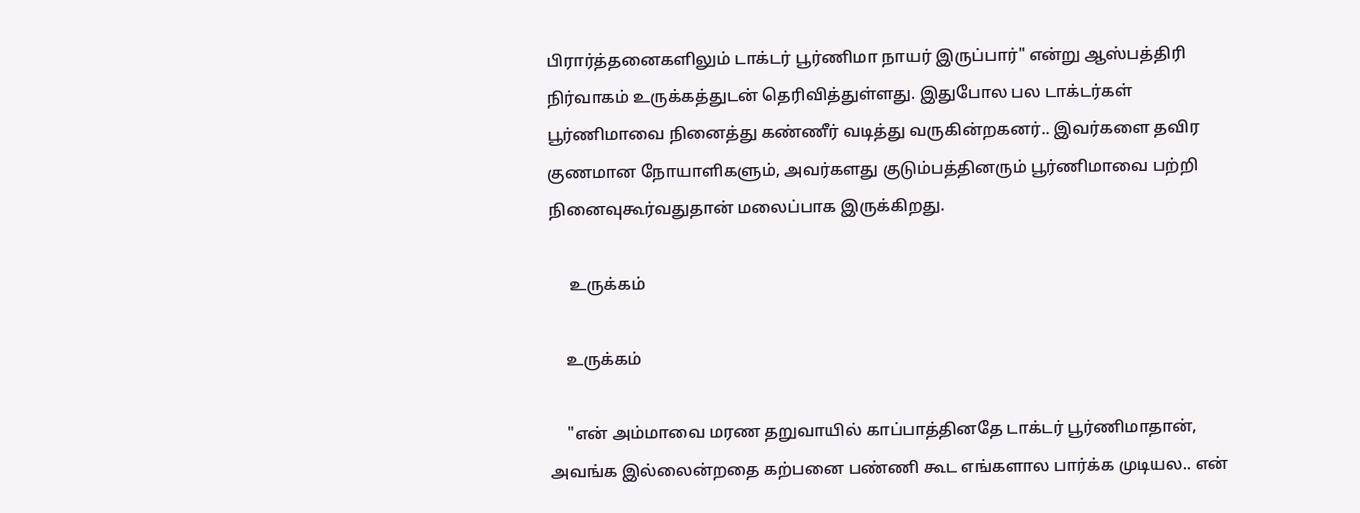பிரார்த்தனைகளிலும் டாக்டர் பூர்ணிமா நாயர் இருப்பார்" என்று ஆஸ்பத்திரி நிர்வாகம் உருக்கத்துடன் தெரிவித்துள்ளது. இதுபோல பல டாக்டர்கள் பூர்ணிமாவை நினைத்து கண்ணீர் வடித்து வருகின்றகனர்.. இவர்களை தவிர குணமான நோயாளிகளும், அவர்களது குடும்பத்தினரும் பூர்ணிமாவை பற்றி நினைவுகூர்வதுதான் மலைப்பாக இருக்கிறது.

     உருக்கம்

    உருக்கம்

    "என் அம்மாவை மரண தறுவாயில் காப்பாத்தினதே டாக்டர் பூர்ணிமாதான், அவங்க இல்லைன்றதை கற்பனை பண்ணி கூட எங்களால பார்க்க முடியல.. என்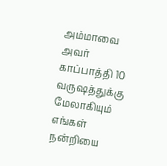அம்மாவை அவர் காப்பாத்தி 10 வருஷத்துக்கு மேலாகியும் எங்கள் நன்றியை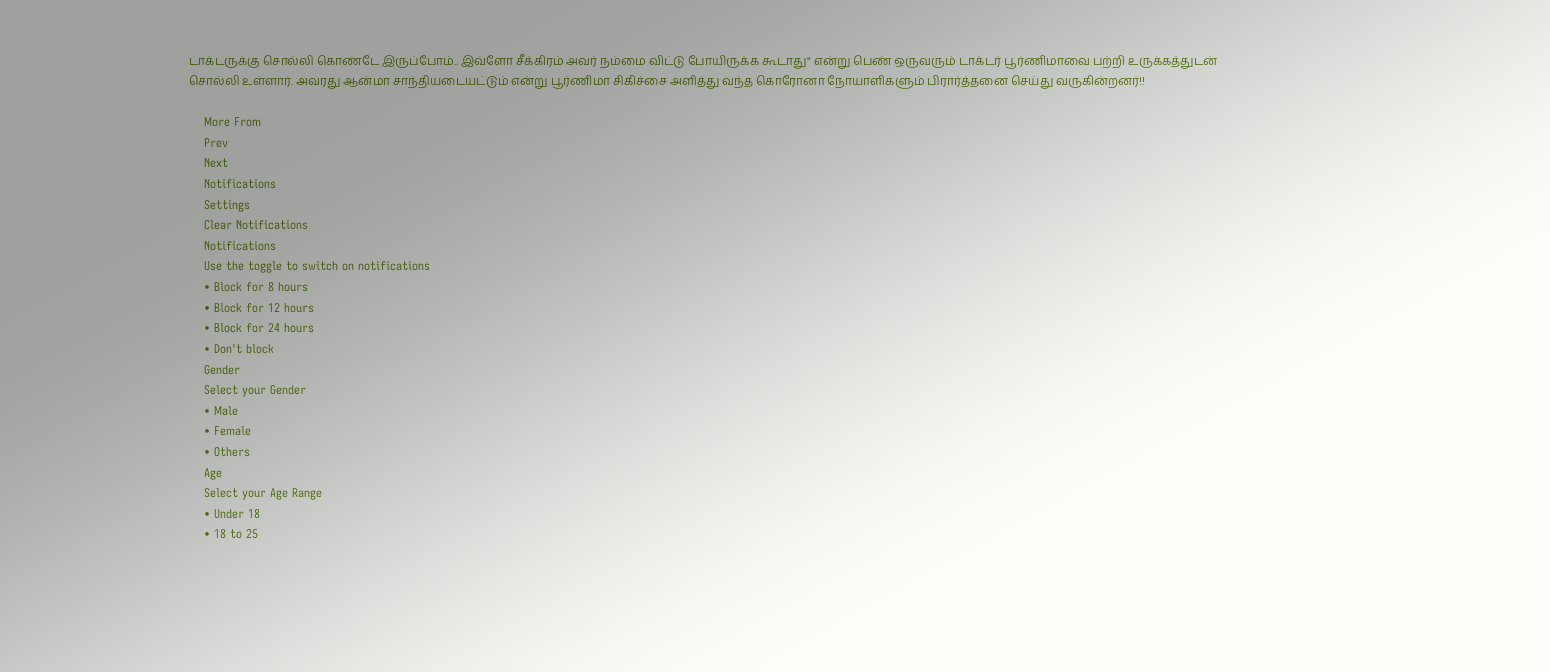டாக்டருக்கு சொல்லி கொண்டே இருப்போம்.. இவ்ளோ சீக்கிரம் அவர் நம்மை விட்டு போயிருக்க கூடாது" என்று பெண் ஒருவரும் டாக்டர் பூர்ணிமாவை பற்றி உருக்கத்துடன் சொல்லி உள்ளார். அவரது ஆன்மா சாந்தியடையட்டும் என்று பூர்ணிமா சிகிச்சை அளித்து வந்த கொரோனா நோயாளிகளும் பிரார்த்தனை செய்து வருகின்றனர்!!

    More From
    Prev
    Next
    Notifications
    Settings
    Clear Notifications
    Notifications
    Use the toggle to switch on notifications
    • Block for 8 hours
    • Block for 12 hours
    • Block for 24 hours
    • Don't block
    Gender
    Select your Gender
    • Male
    • Female
    • Others
    Age
    Select your Age Range
    • Under 18
    • 18 to 25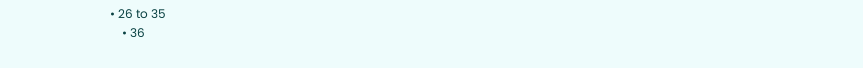• 26 to 35
    • 36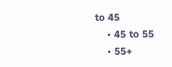to 45
    • 45 to 55
    • 55+